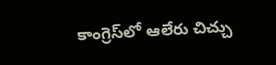కాంగ్రెస్‌లో ఆలేరు చిచ్చు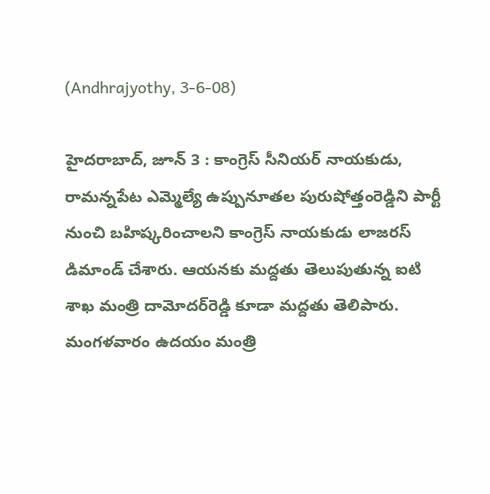(Andhrajyothy, 3-6-08)

హైదరాబాద్‌, జూన్‌ 3 : కాంగ్రెస్‌ సీనియర్‌ నాయకుడు, రామన్నపేట ఎమ్మెల్యే ఉప్పునూతల పురుషోత్తంరెడ్డిని పార్టీ నుంచి బహిష్కరించాలని కాంగ్రెస్‌ నాయకుడు లాజరస్‌ డిమాండ్‌ చేశారు. ఆయనకు మద్దతు తెలుపుతున్న ఐటి శాఖ మంత్రి దామోదర్‌రెడ్డి కూడా మద్దతు తెలిపారు. మంగళవారం ఉదయం మంత్రి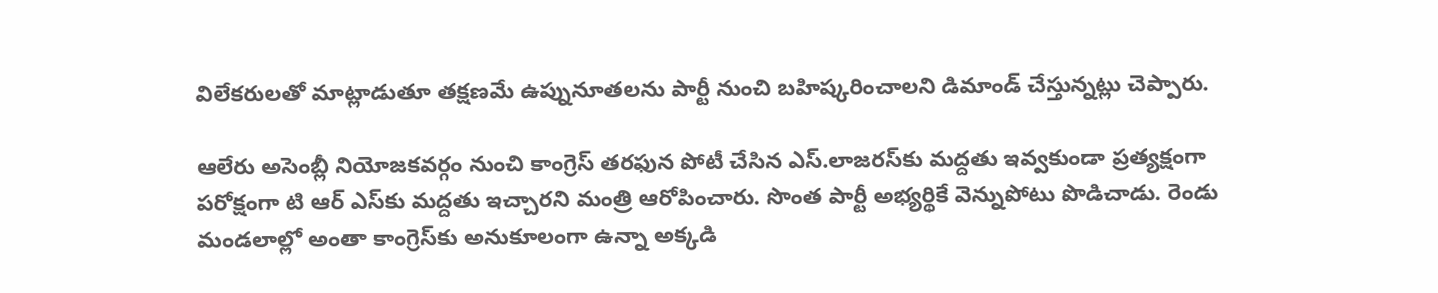విలేకరులతో మాట్లాడుతూ తక్షణమే ఉప్నునూతలను పార్టీ నుంచి బహిష్కరించాలని డిమాండ్‌ చేస్తున్నట్లు చెప్పారు.

ఆలేరు అసెంబ్లీ నియోజకవర్గం నుంచి కాంగ్రెస్‌ తరఫున పోటీ చేసిన ఎస్‌.లాజరస్‌కు మద్దతు ఇవ్వకుండా ప్రత్యక్షంగా పరోక్షంగా టి ఆర్‌ ఎస్‌కు మద్దతు ఇచ్చారని మంత్రి ఆరోపించారు. సొంత పార్టీ అభ్యర్థికే వెన్నుపోటు పొడిచాడు. రెండు మండలాల్లో అంతా కాంగ్రెస్‌కు అనుకూలంగా ఉన్నా అక్కడి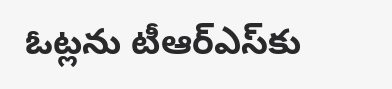ఓట్లను టీఆర్‌ఎస్‌కు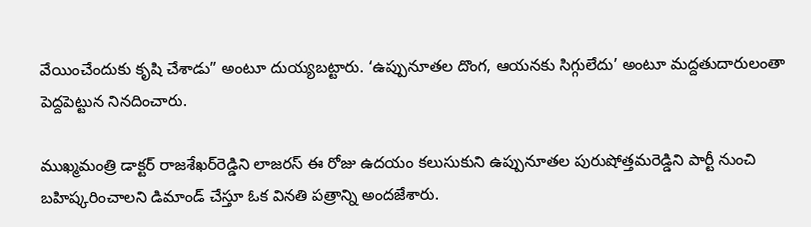వేయించేందుకు కృషి చేశాడు” అంటూ దుయ్యబట్టారు. ‘ఉప్పునూతల దొంగ, ఆయనకు సిగ్గులేదు’ అంటూ మద్దతుదారులంతా పెద్దపెట్టున నినదించారు.

ముఖ్మమంత్రి డాక్టర్‌ రాజశేఖర్‌రెడ్డిని లాజరస్‌ ఈ రోజు ఉదయం కలుసుకుని ఉప్పునూతల పురుషోత్తమరెడ్డిని పార్టీ నుంచి బహిష్కరించాలని డిమాండ్‌ చేస్తూ ఓక వినతి పత్రాన్ని అందజేశారు.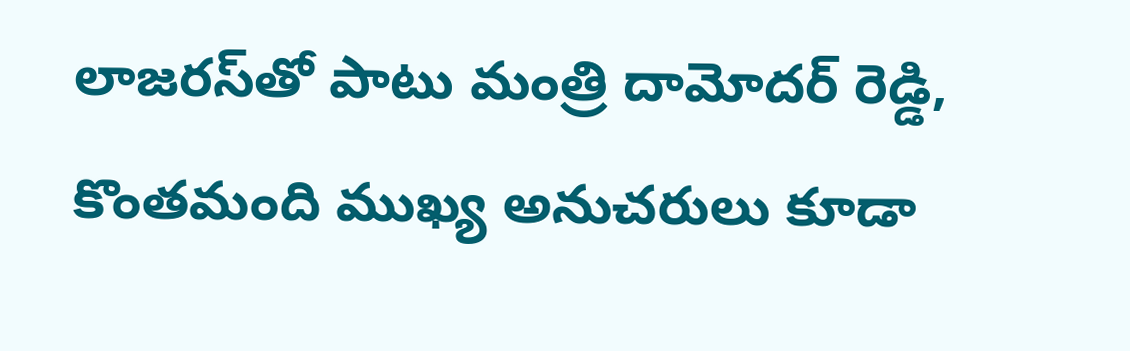లాజరస్‌తో పాటు మంత్రి దామోదర్‌ రెడ్డి, కొంతమంది ముఖ్య అనుచరులు కూడా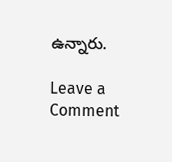ఉన్నారు.

Leave a Comment